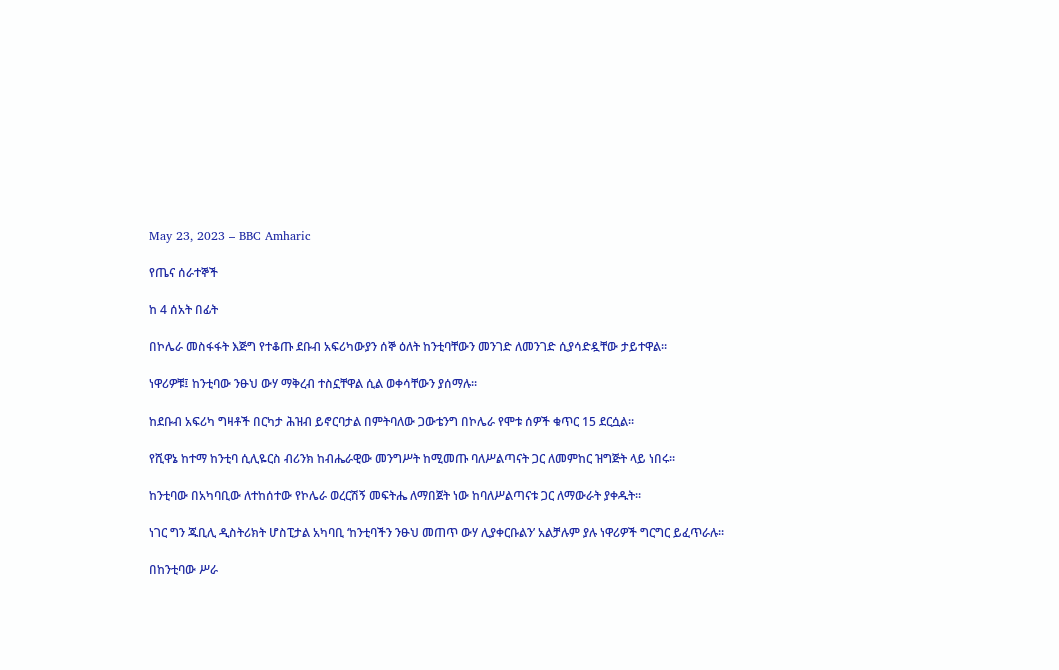May 23, 2023 – BBC Amharic

የጤና ሰራተኞች

ከ 4 ሰአት በፊት

በኮሌራ መስፋፋት እጅግ የተቆጡ ደቡብ አፍሪካውያን ሰኞ ዕለት ከንቲባቸውን መንገድ ለመንገድ ሲያሳድዷቸው ታይተዋል።

ነዋሪዎቹ፤ ከንቲባው ንፁህ ውሃ ማቅረብ ተስኗቸዋል ሲል ወቀሳቸውን ያሰማሉ።

ከደቡብ አፍሪካ ግዛቶች በርካታ ሕዝብ ይኖርባታል በምትባለው ጋውቴንግ በኮሌራ የሞቱ ሰዎች ቁጥር 15 ደርሷል።

የሺዋኔ ከተማ ከንቲባ ሲሊዬርስ ብሪንክ ከብሔራዊው መንግሥት ከሚመጡ ባለሥልጣናት ጋር ለመምከር ዝግጅት ላይ ነበሩ።

ከንቲባው በአካባቢው ለተከሰተው የኮሌራ ወረርሽኝ መፍትሔ ለማበጀት ነው ከባለሥልጣናቱ ጋር ለማውራት ያቀዱት።

ነገር ግን ጁቢሊ ዲስትሪክት ሆስፒታል አካባቢ ‘ከንቲባችን ንፁህ መጠጥ ውሃ ሊያቀርቡልን’ አልቻሉም ያሉ ነዋሪዎች ግርግር ይፈጥራሉ።

በከንቲባው ሥራ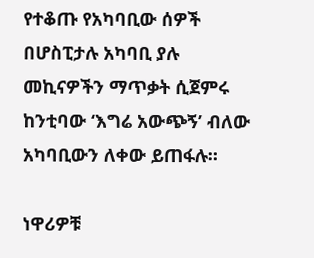የተቆጡ የአካባቢው ሰዎች በሆስፒታሉ አካባቢ ያሉ መኪናዎችን ማጥቃት ሲጀምሩ ከንቲባው ‘እግሬ አውጭኝ’ ብለው አካባቢውን ለቀው ይጠፋሉ።

ነዋሪዎቹ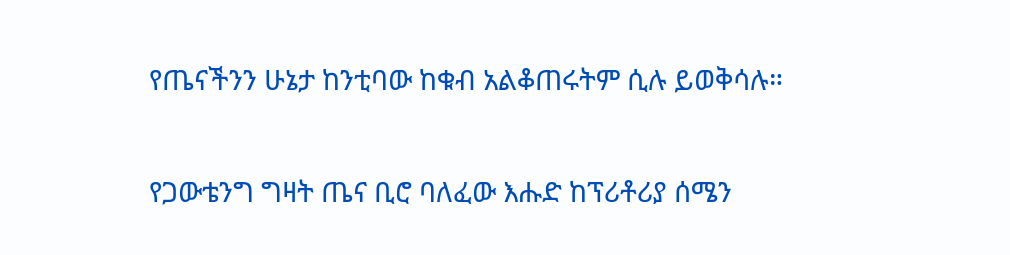የጤናችንን ሁኔታ ከንቲባው ከቁብ አልቆጠሩትም ሲሉ ይወቅሳሉ።

የጋውቴንግ ግዛት ጤና ቢሮ ባለፈው እሑድ ከፕሪቶሪያ ሰሜን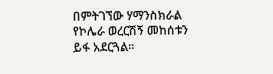በምትገኘው ሃማንስክራል የኮሌራ ወረርሽኝ መከሰቱን ይፋ አደርጓል።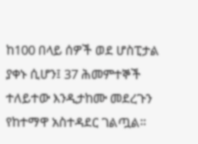ከ100 በላይ ሰዎች ወደ ሆስፒታል ያቀኑ ሲሆን፤ 37 ሕመምተኞች ተለይተው እንዲታከሙ መደረጉን የከተማዋ አስተዳደር ገልጧል።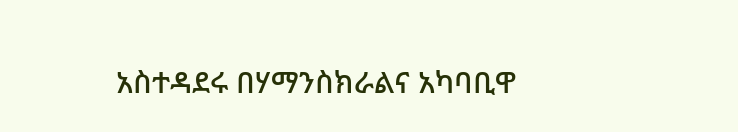አስተዳደሩ በሃማንስክራልና አካባቢዋ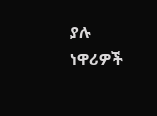ያሉ ነዋሪዎች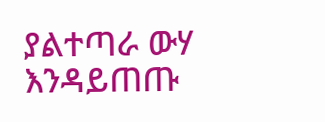ያልተጣራ ውሃ እንዳይጠጡ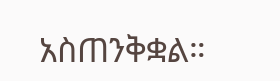አስጠንቅቋል።